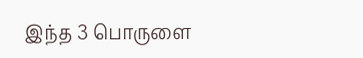இந்த 3 பொருளை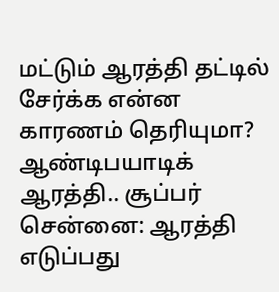மட்டும் ஆரத்தி தட்டில் சேர்க்க என்ன காரணம் தெரியுமா? ஆண்டிபயாடிக் ஆரத்தி.. சூப்பர்
சென்னை: ஆரத்தி எடுப்பது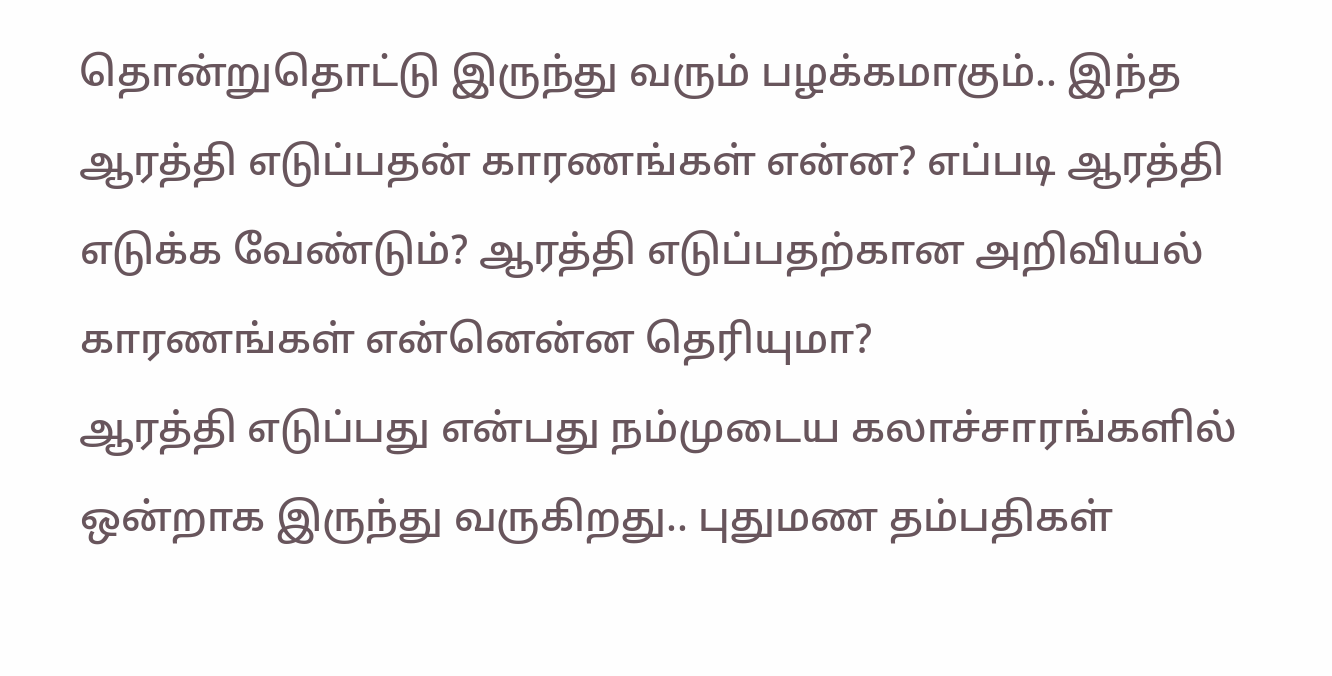தொன்றுதொட்டு இருந்து வரும் பழக்கமாகும்.. இந்த ஆரத்தி எடுப்பதன் காரணங்கள் என்ன? எப்படி ஆரத்தி எடுக்க வேண்டும்? ஆரத்தி எடுப்பதற்கான அறிவியல் காரணங்கள் என்னென்ன தெரியுமா?
ஆரத்தி எடுப்பது என்பது நம்முடைய கலாச்சாரங்களில் ஒன்றாக இருந்து வருகிறது.. புதுமண தம்பதிகள்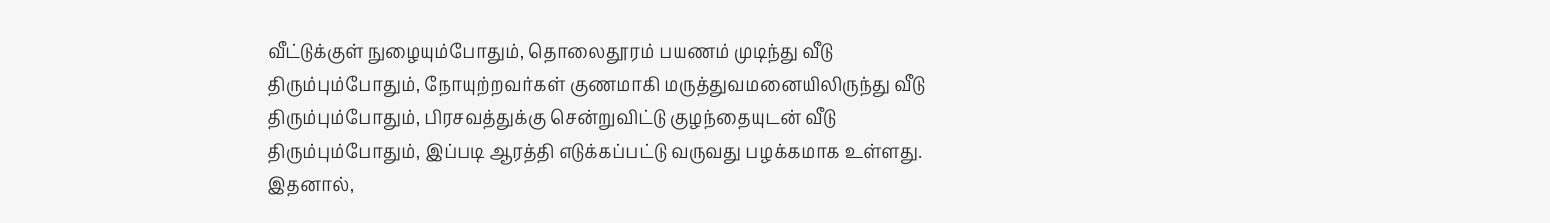வீட்டுக்குள் நுழையும்போதும், தொலைதூரம் பயணம் முடிந்து வீடு திரும்பும்போதும், நோயுற்றவர்கள் குணமாகி மருத்துவமனையிலிருந்து வீடு திரும்பும்போதும், பிரசவத்துக்கு சென்றுவிட்டு குழந்தையுடன் வீடு திரும்பும்போதும், இப்படி ஆரத்தி எடுக்கப்பட்டு வருவது பழக்கமாக உள்ளது. இதனால்,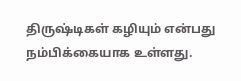திருஷ்டிகள் கழியும் என்பது நம்பிக்கையாக உள்ளது.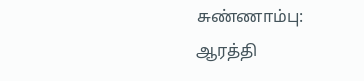சுண்ணாம்பு: ஆரத்தி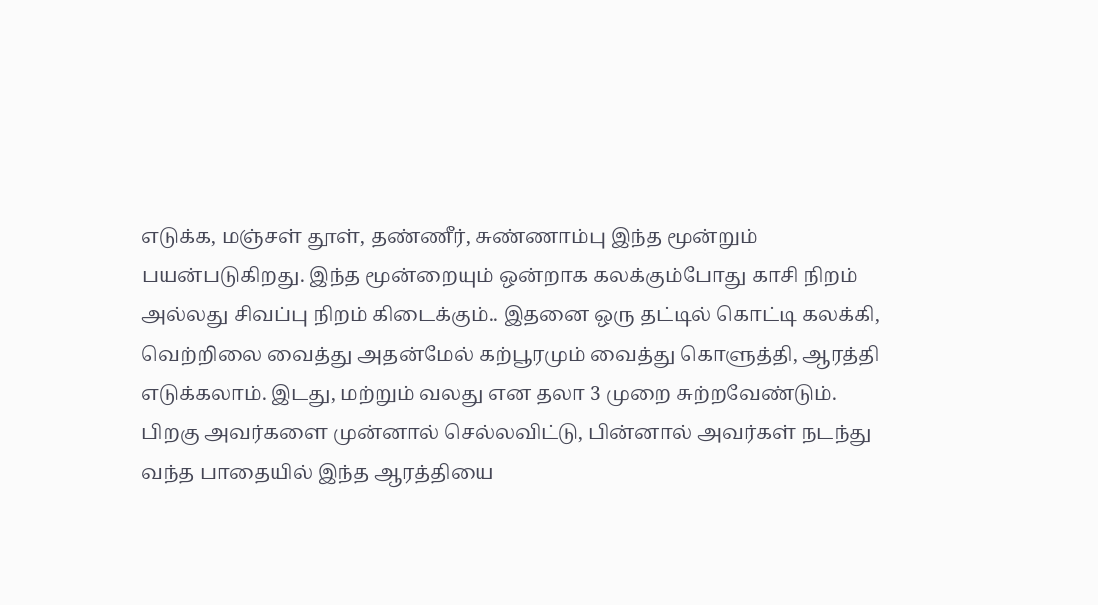எடுக்க, மஞ்சள் தூள், தண்ணீர், சுண்ணாம்பு இந்த மூன்றும் பயன்படுகிறது. இந்த மூன்றையும் ஒன்றாக கலக்கும்போது காசி நிறம் அல்லது சிவப்பு நிறம் கிடைக்கும்.. இதனை ஒரு தட்டில் கொட்டி கலக்கி, வெற்றிலை வைத்து அதன்மேல் கற்பூரமும் வைத்து கொளுத்தி, ஆரத்தி எடுக்கலாம். இடது, மற்றும் வலது என தலா 3 முறை சுற்றவேண்டும்.
பிறகு அவர்களை முன்னால் செல்லவிட்டு, பின்னால் அவர்கள் நடந்து வந்த பாதையில் இந்த ஆரத்தியை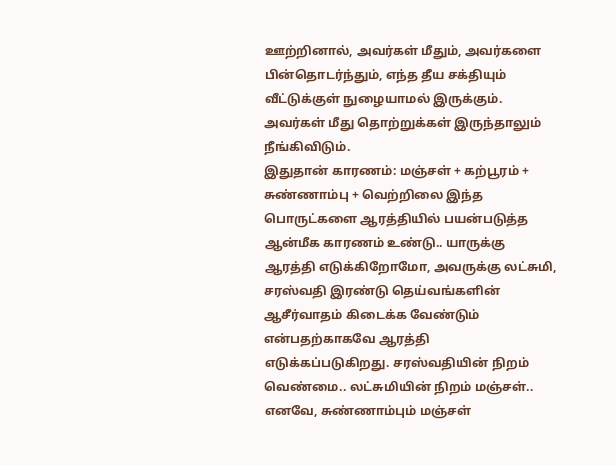ஊற்றினால், அவர்கள் மீதும், அவர்களை பின்தொடர்ந்தும், எந்த தீய சக்தியும் வீட்டுக்குள் நுழையாமல் இருக்கும். அவர்கள் மீது தொற்றுக்கள் இருந்தாலும் நீங்கிவிடும்.
இதுதான் காரணம்: மஞ்சள் + கற்பூரம் + சுண்ணாம்பு + வெற்றிலை இந்த பொருட்களை ஆரத்தியில் பயன்படுத்த ஆன்மீக காரணம் உண்டு.. யாருக்கு ஆரத்தி எடுக்கிறோமோ, அவருக்கு லட்சுமி, சரஸ்வதி இரண்டு தெய்வங்களின் ஆசீர்வாதம் கிடைக்க வேண்டும் என்பதற்காகவே ஆரத்தி எடுக்கப்படுகிறது. சரஸ்வதியின் நிறம் வெண்மை.. லட்சுமியின் நிறம் மஞ்சள்.. எனவே, சுண்ணாம்பும் மஞ்சள்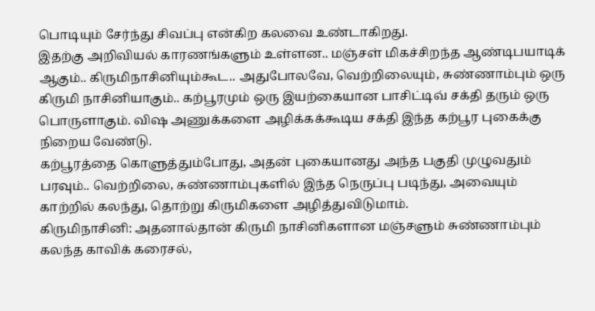பொடியும் சேர்ந்து சிவப்பு என்கிற கலவை உண்டாகிறது.
இதற்கு அறிவியல் காரணங்களும் உள்ளன.. மஞ்சள் மிகச்சிறந்த ஆண்டிபயாடிக் ஆகும்.. கிருமிநாசினியும்கூட.. அதுபோலவே, வெற்றிலையும், சுண்ணாம்பும் ஒரு கிருமி நாசினியாகும்.. கற்பூரமும் ஒரு இயற்கையான பாசிட்டிவ் சக்தி தரும் ஒரு பொருளாகும். விஷ அணுக்களை அழிக்கக்கூடிய சக்தி இந்த கற்பூர புகைக்கு நிறைய வேண்டு.
கற்பூரத்தை கொளுத்தும்போது, அதன் புகையானது அந்த பகுதி முழுவதும் பரவும்.. வெற்றிலை, சுண்ணாம்புகளில் இந்த நெருப்பு படிந்து, அவையும் காற்றில் கலந்து, தொற்று கிருமிகளை அழித்துவிடுமாம்.
கிருமிநாசினி: அதனால்தான் கிருமி நாசினிகளான மஞ்சளும் சுண்ணாம்பும் கலந்த காவிக் கரைசல்,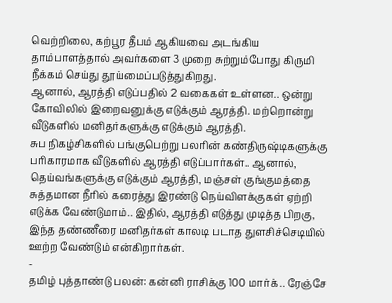வெற்றிலை, கற்பூர தீபம் ஆகியவை அடங்கிய தாம்பாளத்தால் அவர்களை 3 முறை சுற்றும்போது கிருமி நீக்கம் செய்து தூய்மைப்படுத்துகிறது.
ஆனால், ஆரத்தி எடுப்பதில் 2 வகைகள் உள்ளன.. ஒன்று கோவிலில் இறைவனுக்கு எடுக்கும் ஆரத்தி. மற்றொன்று வீடுகளில் மனிதர்களுக்கு எடுக்கும் ஆரத்தி.
சுப நிகழ்சிகளில் பங்குபெற்று பலரின் கண்திருஷ்டிகளுக்கு பரிகாரமாக வீடுகளில் ஆரத்தி எடுப்பார்கள்.. ஆனால், தெய்வங்களுக்கு எடுக்கும் ஆரத்தி, மஞ்சள் குங்குமத்தை சுத்தமான நீரில் கரைத்து இரண்டு நெய்விளக்குகள் ஏற்றி எடுக்க வேண்டுமாம்.. இதில், ஆரத்தி எடுத்து முடித்த பிறகு, இந்த தண்ணீரை மனிதர்கள் காலடி படாத துளசிச்செடியில் ஊற்ற வேண்டும் என்கிறார்கள்.
-
தமிழ் புத்தாண்டு பலன்: கன்னி ராசிக்கு 100 மார்க்.. ரேஞ்சே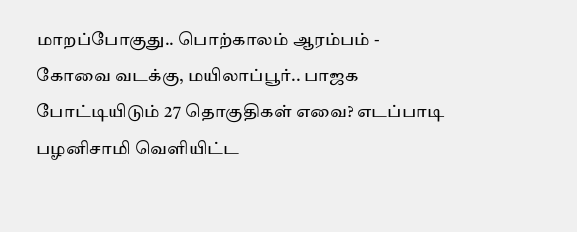மாறப்போகுது.. பொற்காலம் ஆரம்பம் -
கோவை வடக்கு, மயிலாப்பூர்.. பாஜக போட்டியிடும் 27 தொகுதிகள் எவை? எடப்பாடி பழனிசாமி வெளியிட்ட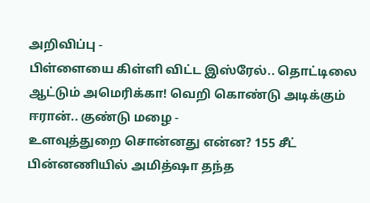அறிவிப்பு -
பிள்ளையை கிள்ளி விட்ட இஸ்ரேல்.. தொட்டிலை ஆட்டும் அமெரிக்கா! வெறி கொண்டு அடிக்கும் ஈரான்.. குண்டு மழை -
உளவுத்துறை சொன்னது என்ன? 155 சீட் பின்னணியில் அமித்ஷா தந்த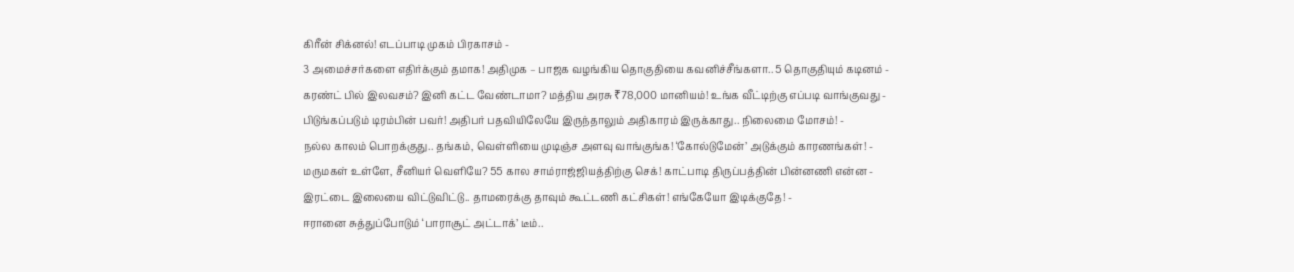கிரீன் சிக்னல்! எடப்பாடி முகம் பிரகாசம் -
3 அமைச்சர்களை எதிர்க்கும் தமாக! அதிமுக – பாஜக வழங்கிய தொகுதியை கவனிச்சீங்களா.. 5 தொகுதியும் கடினம் -
கரண்ட் பில் இலவசம்? இனி கட்ட வேண்டாமா? மத்திய அரசு ₹78,000 மானியம்! உங்க வீட்டிற்கு எப்படி வாங்குவது -
பிடுங்கப்படும் டிரம்பின் பவர்! அதிபர் பதவியிலேயே இருந்தாலும் அதிகாரம் இருக்காது.. நிலைமை மோசம்! -
நல்ல காலம் பொறக்குது.. தங்கம், வெள்ளியை முடிஞ்ச அளவு வாங்குங்க! ‘கோல்டுமேன்’ அடுக்கும் காரணங்கள்! -
மருமகள் உள்ளே, சீனியர் வெளியே? 55 கால சாம்ராஜ்ஜியத்திற்கு செக்! காட்பாடி திருப்பத்தின் பின்னணி என்ன -
இரட்டை இலையை விட்டுவிட்டு.. தாமரைக்கு தாவும் கூட்டணி கட்சிகள்! எங்கேயோ இடிக்குதே! -
ஈரானை சுத்துப்போடும் ‘பாராசூட் அட்டாக்’ டீம்..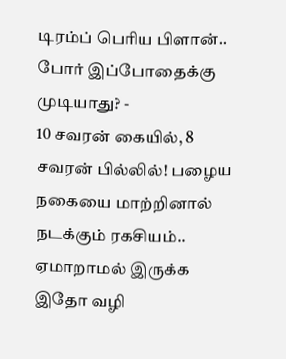டிரம்ப் பெரிய பிளான்.. போர் இப்போதைக்கு முடியாது? -
10 சவரன் கையில், 8 சவரன் பில்லில்! பழைய நகையை மாற்றினால் நடக்கும் ரகசியம்.. ஏமாறாமல் இருக்க இதோ வழி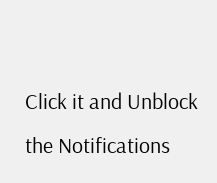Click it and Unblock the Notifications